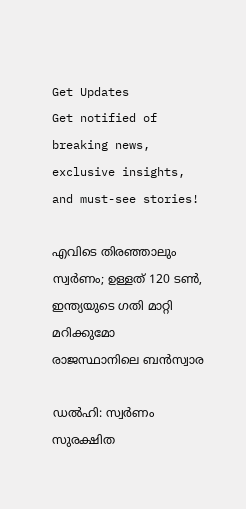Get Updates
Get notified of breaking news, exclusive insights, and must-see stories!

എവിടെ തിരഞ്ഞാലും സ്വർണം; ഉള്ളത് 120 ടൺ, ഇന്ത്യയുടെ ഗതി മാറ്റി മറിക്കുമോ രാജസ്ഥാനിലെ ബൻസ്വാര

ഡൽഹി: സ്വർണം സുരക്ഷിത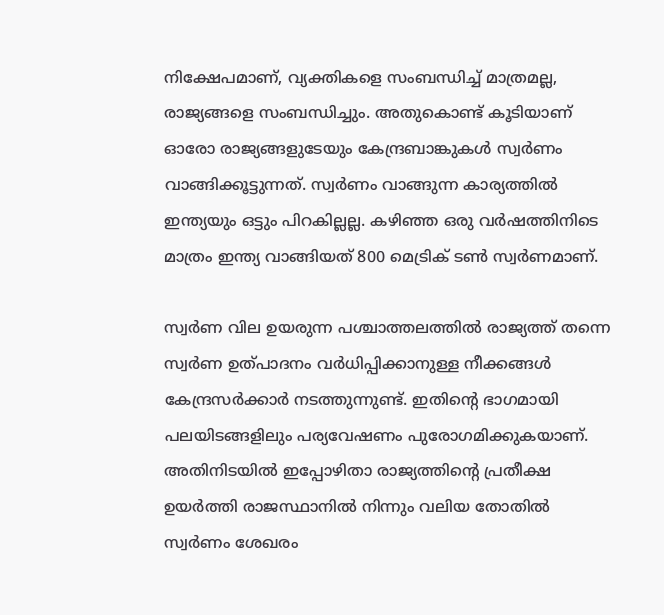നിക്ഷേപമാണ്, വ്യക്തികളെ സംബന്ധിച്ച് മാത്രമല്ല, രാജ്യങ്ങളെ സംബന്ധിച്ചും. അതുകൊണ്ട് കൂടിയാണ് ഓരോ രാജ്യങ്ങളുടേയും കേന്ദ്രബാങ്കുകൾ സ്വർണം വാങ്ങിക്കൂട്ടുന്നത്. സ്വർണം വാങ്ങുന്ന കാര്യത്തിൽ ഇന്ത്യയും ഒട്ടും പിറകില്ലല്ല. കഴിഞ്ഞ ഒരു വർഷത്തിനിടെ മാത്രം ഇന്ത്യ വാങ്ങിയത് 800 മെട്രിക് ടൺ സ്വർണമാണ്.

സ്വർണ വില ഉയരുന്ന പശ്ചാത്തലത്തിൽ രാജ്യത്ത് തന്നെ സ്വർണ ഉത്പാദനം വർധിപ്പിക്കാനുള്ള നീക്കങ്ങൾ കേന്ദ്രസർക്കാർ നടത്തുന്നുണ്ട്. ഇതിന്റെ ഭാഗമായി പലയിടങ്ങളിലും പര്യവേഷണം പുരോഗമിക്കുകയാണ്. അതിനിടയിൽ ഇപ്പോഴിതാ രാജ്യത്തിന്റെ പ്രതീക്ഷ ഉയർത്തി രാജസ്ഥാനിൽ നിന്നും വലിയ തോതിൽ സ്വർണം ശേഖരം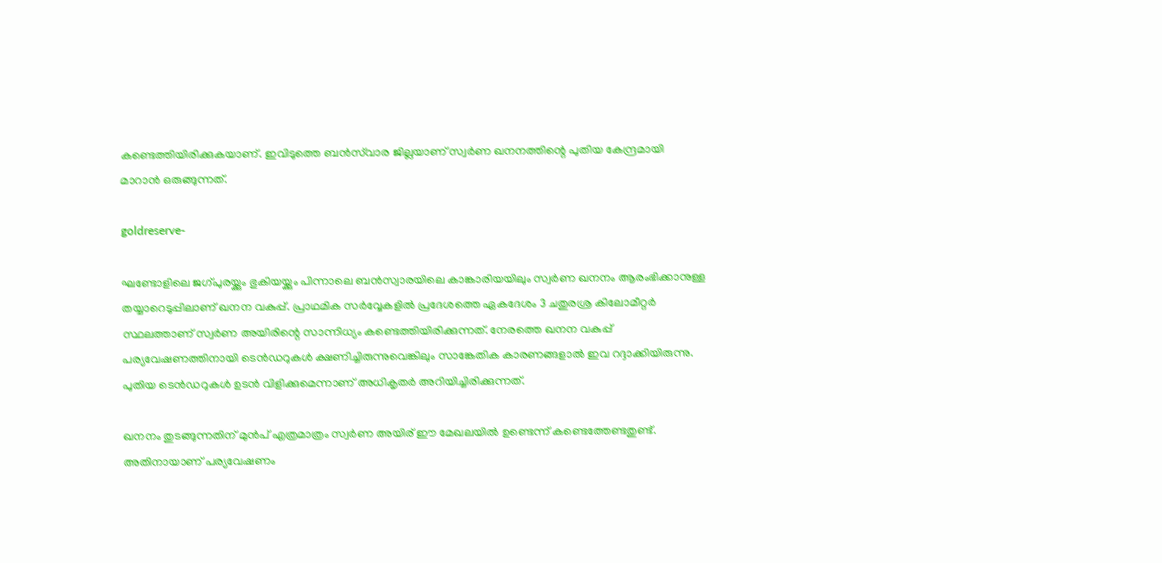കണ്ടെത്തിയിരിക്കുകയാണ്. ഇവിടുത്തെ ബൻസ്‌വാര ജില്ലയാണ് സ്വർണ ഖനനത്തിന്റെ പുതിയ കേന്ദ്രമായി മാറാൻ ഒരുങ്ങുന്നത്.

goldreserve-

ഘണ്ടോളിലെ ജഗ്‍പുരയ്ക്കും ഭുകിയയ്ക്കും പിന്നാലെ ബൻസ്വാരയിലെ കാങ്കാരിയയിലും സ്വർണ ഖനനം ആരംഭിക്കാനുള്ള തയ്യാറെടുപ്പിലാണ് ഖനന വകുപ്പ്. പ്രാഥമിക സർവ്വേകളിൽ പ്രദേശത്തെ ഏകദേശം 3 ചതുരശ്ര കിലോമീറ്റർ സ്ഥലത്താണ് സ്വർണ അയിരിന്റെ സാന്നിധ്യം കണ്ടെത്തിയിരിക്കുന്നത്. നേരത്തെ ഖനന വകുപ്പ് പര്യവേഷണത്തിനായി ടെൻഡറുകൾ ക്ഷണിച്ചിരുന്നുവെങ്കിലും സാങ്കേതിക കാരണങ്ങളാൽ ഇവ റദ്ദാക്കിയിരുന്നു. പുതിയ ടെൻഡറുകൾ ഉടൻ വിളിക്കുമെന്നാണ് അധികൃതർ അറിയിച്ചിരിക്കുന്നത്.

ഖനനം തുടങ്ങുന്നതിന് മുൻപ് എത്രമാത്രം സ്വർണ അയിര് ഈ മേഖലയിൽ ഉണ്ടെന്ന് കണ്ടെത്തേണ്ടതുണ്ട്. അതിനായാണ് പര്യവേഷണം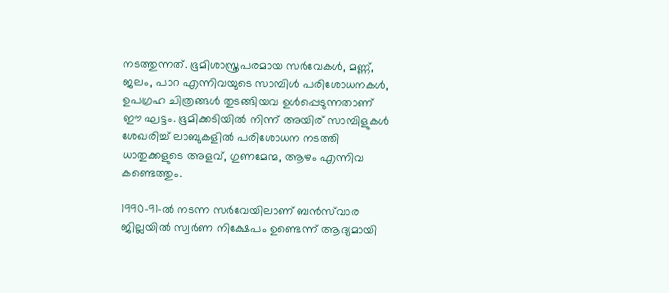നടത്തുന്നത്. ഭൂമിശാസ്ത്രപരമായ സർവേകൾ, മണ്ണ്, ജലം, പാറ എന്നിവയുടെ സാമ്പിൾ പരിശോധനകൾ, ഉപഗ്രഹ ചിത്രങ്ങൾ തുടങ്ങിയവ ഉൾപ്പെടുന്നതാണ് ഈ ഘട്ടം. ഭൂമിക്കടിയിൽ നിന്ന് അയിര് സാമ്പിളുകൾ ശേഖരിച്ച് ലാബുകളിൽ പരിശോധന നടത്തി ധാതുക്കളുടെ അളവ്, ഗുണമേന്മ, ആഴം എന്നിവ കണ്ടെത്തും.

1990-91-ൽ നടന്ന സർവേയിലാണ് ബൻസ്‌വാര ജില്ലയിൽ സ്വർണ നിക്ഷേപം ഉണ്ടെന്ന് ആദ്യമായി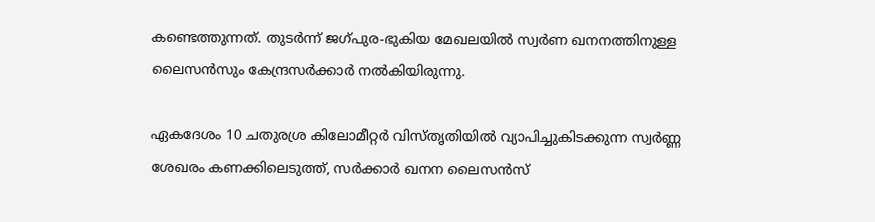കണ്ടെത്തുന്നത്. തുടർന്ന് ജഗ്‍പുര-ഭുകിയ മേഖലയിൽ സ്വർണ ഖനനത്തിനുള്ള ലൈസൻസും കേന്ദ്രസർക്കാർ നൽകിയിരുന്നു.

ഏകദേശം 10 ചതുരശ്ര കിലോമീറ്റർ വിസ്തൃതിയിൽ വ്യാപിച്ചുകിടക്കുന്ന സ്വർണ്ണ ശേഖരം കണക്കിലെടുത്ത്, സർക്കാർ ഖനന ലൈസൻസ്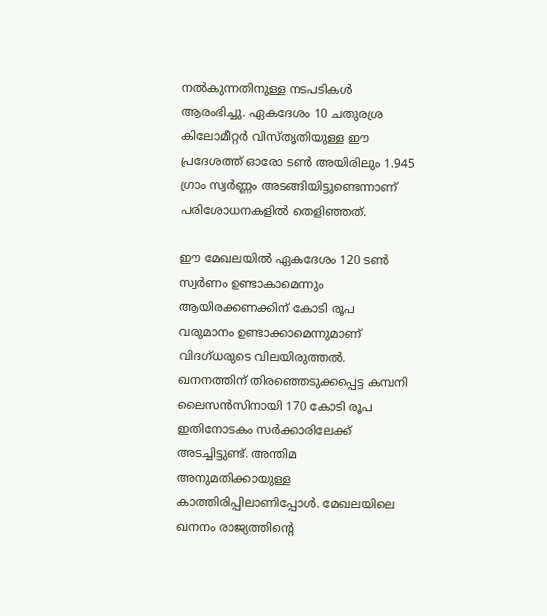നൽകുന്നതിനുള്ള നടപടികൾ ആരംഭിച്ചു. ഏകദേശം 10 ചതുരശ്ര കിലോമീറ്റർ വിസ്തൃതിയുള്ള ഈ പ്രദേശത്ത് ഓരോ ടൺ അയിരിലും 1.945 ഗ്രാം സ്വർണ്ണം അടങ്ങിയിട്ടുണ്ടെന്നാണ് പരിശോധനകളിൽ തെളിഞ്ഞത്.

ഈ മേഖലയിൽ ഏകദേശം 120 ടൺ സ്വർണം ഉണ്ടാകാമെന്നും ആയിരക്കണക്കിന് കോടി രൂപ വരുമാനം ഉണ്ടാക്കാമെന്നുമാണ് വിദഗ്ധരുടെ വിലയിരുത്തൽ. ഖനനത്തിന് തിരഞ്ഞെടുക്കപ്പെട്ട കമ്പനി ലൈസൻസിനായി 170 കോടി രൂപ ഇതിനോടകം സർക്കാരിലേക്ക് അടച്ചിട്ടുണ്ട്. അന്തിമ അനുമതിക്കായുള്ള കാത്തിരിപ്പിലാണിപ്പോൾ. മേഖലയിലെ ഖനനം രാജ്യത്തിന്റെ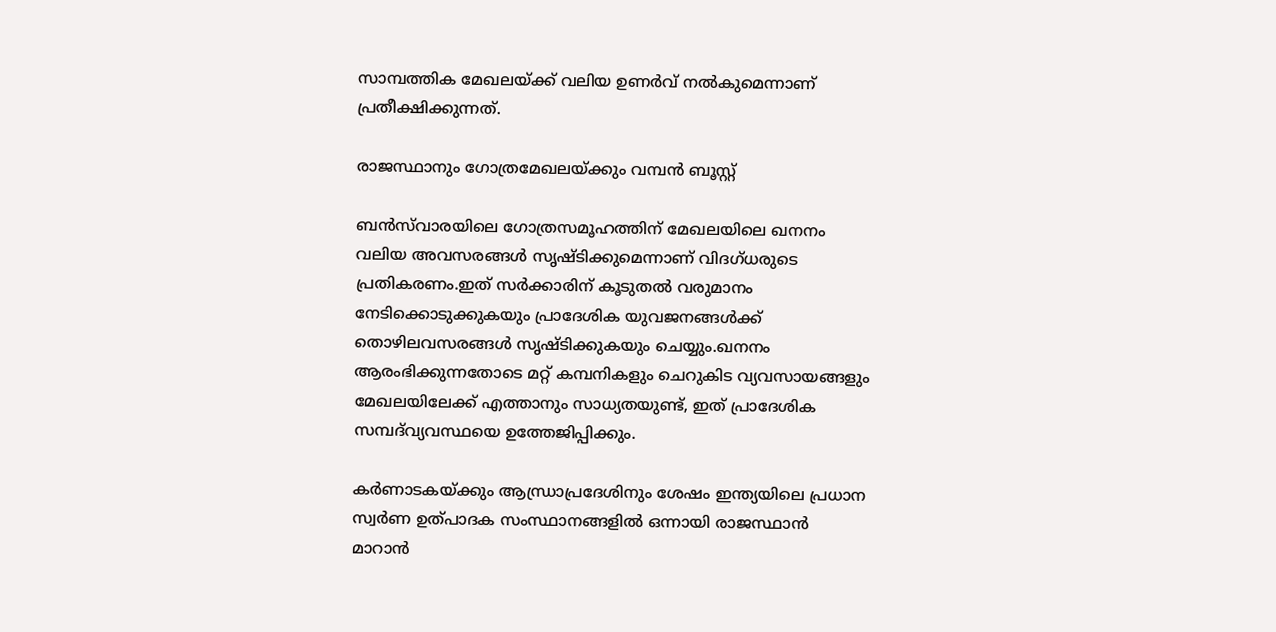സാമ്പത്തിക മേഖലയ്ക്ക് വലിയ ഉണർവ് നൽകുമെന്നാണ് പ്രതീക്ഷിക്കുന്നത്.

രാജസ്ഥാനും ഗോത്രമേഖലയ്ക്കും വമ്പൻ ബൂസ്റ്റ്

ബൻസ്‌വാരയിലെ ഗോത്രസമൂഹത്തിന് മേഖലയിലെ ഖനനം വലിയ അവസരങ്ങൾ സൃഷ്ടിക്കുമെന്നാണ് വിദഗ്ധരുടെ പ്രതികരണം.ഇത് സർക്കാരിന് കൂടുതൽ വരുമാനം നേടിക്കൊടുക്കുകയും പ്രാദേശിക യുവജനങ്ങൾക്ക് തൊഴിലവസരങ്ങൾ സൃഷ്ടിക്കുകയും ചെയ്യും.ഖനനം ആരംഭിക്കുന്നതോടെ മറ്റ് കമ്പനികളും ചെറുകിട വ്യവസായങ്ങളും മേഖലയിലേക്ക് എത്താനും സാധ്യതയുണ്ട്, ഇത് പ്രാദേശിക സമ്പദ്‌വ്യവസ്ഥയെ ഉത്തേജിപ്പിക്കും.

കർണാടകയ്ക്കും ആന്ധ്രാപ്രദേശിനും ശേഷം ഇന്ത്യയിലെ പ്രധാന സ്വർണ ഉത്പാദക സംസ്ഥാനങ്ങളിൽ ഒന്നായി രാജസ്ഥാൻ മാറാൻ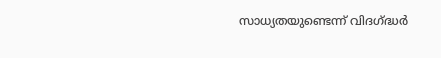സാധ്യതയുണ്ടെന്ന് വിദഗ്ദ്ധർ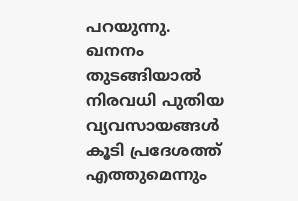പറയുന്നു. ഖനനം തുടങ്ങിയാൽ നിരവധി പുതിയ വ്യവസായങ്ങൾ കൂടി പ്രദേശത്ത് എത്തുമെന്നും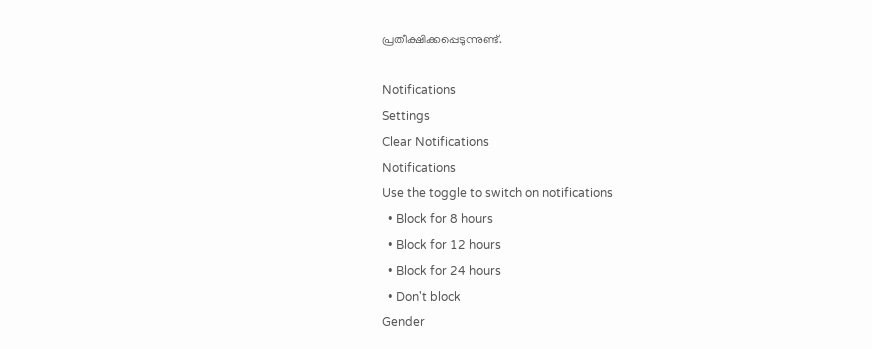പ്രതീക്ഷിക്കപ്പെടുന്നുണ്ട്.

Notifications
Settings
Clear Notifications
Notifications
Use the toggle to switch on notifications
  • Block for 8 hours
  • Block for 12 hours
  • Block for 24 hours
  • Don't block
Gender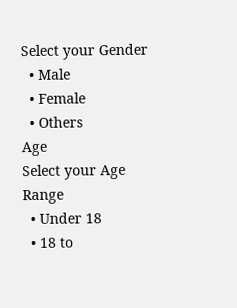Select your Gender
  • Male
  • Female
  • Others
Age
Select your Age Range
  • Under 18
  • 18 to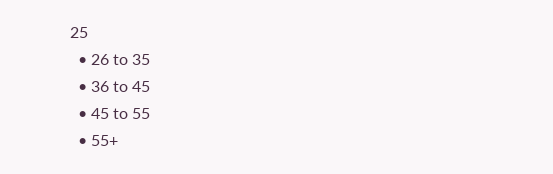25
  • 26 to 35
  • 36 to 45
  • 45 to 55
  • 55+